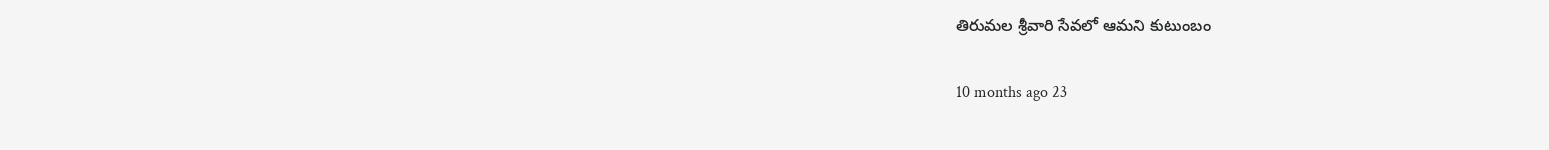తిరుమల శ్రీవారి సేవలో ఆమని కుటుంబం

10 months ago 23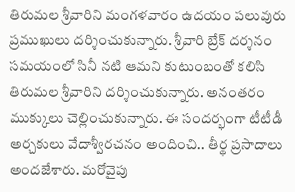తిరుమల శ్రీవారిని మంగళవారం ఉదయం పలువురు ప్రముఖులు దర్శించుకున్నారు. శ్రీవారి బ్రేక్ దర్శనం సమయంలో సినీ నటి ఆమని కుటుంబంతో కలిసి తిరుమల శ్రీవారిని దర్శించుకున్నారు. అనంతరం ముక్కులు చెల్లించుకున్నారు. ఈ సందర్భంగా టీటీడీ అర్చకులు వేదాశ్వీరచనం అందించి.. తీర్థ ప్రసాదాలు అందజేశారు. మరోవైపు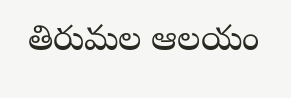తిరుమల ఆలయం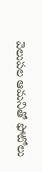వెలుపల ఆమనితో ఫోటోలు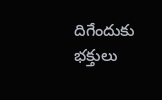దిగేందుకు భక్తులు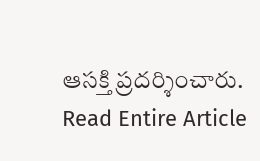ఆసక్తి ప్రదర్శించారు.
Read Entire Article